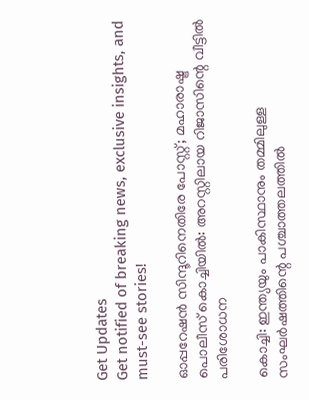Get Updates
Get notified of breaking news, exclusive insights, and must-see stories!

ഓപ്പറേഷന്‍ സിന്ദൂറിനെതിരേ പോസ്റ്റ്; മഹാരാഷ്ട്ര പൊലീസ് കൊച്ചിയില്‍: അറസ്റ്റിലായ റിജാസിന്റെ വീട്ടില്‍ പരിശോധന

കൊച്ചി: ഇന്ത്യയും പാകിസ്ഥാനും തമ്മിലുള്ള സംഘര്‍ഷത്തിന്റെ പശ്ചാത്തലത്തില്‍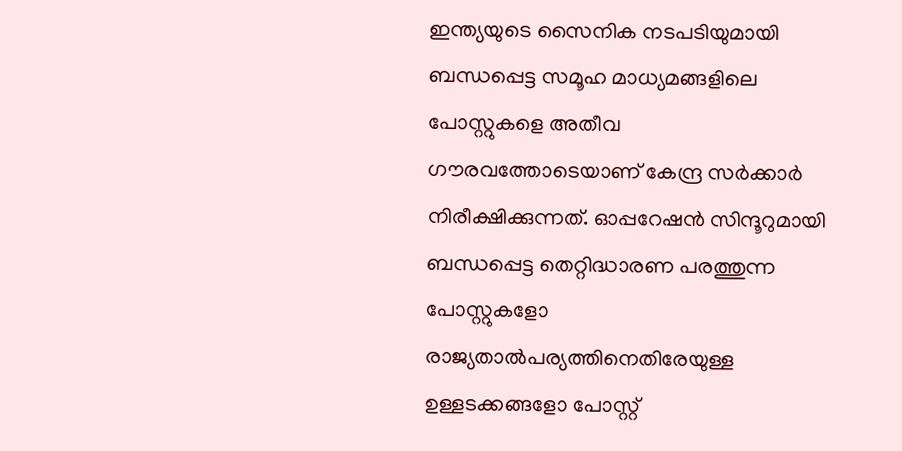ഇന്ത്യയുടെ സൈനിക നടപടിയുമായി ബന്ധപ്പെട്ട സമൂഹ മാധ്യമങ്ങളിലെ പോസ്റ്റുകളെ അതീവ ഗൗരവത്തോടെയാണ് കേന്ദ്ര സര്‍ക്കാര്‍ നിരീക്ഷിക്കുന്നത്. ഓപ്പറേഷന്‍ സിന്ദൂറുമായി ബന്ധപ്പെട്ട തെറ്റിദ്ധാരണ പരത്തുന്ന പോസ്റ്റുകളോ രാജ്യതാല്‍പര്യത്തിനെതിരേയുള്ള ഉള്ളടക്കങ്ങളോ പോസ്റ്റ്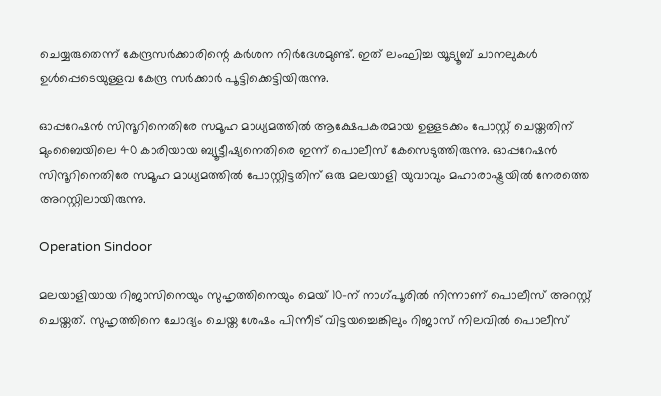ചെയ്യരുതെന്ന് കേന്ദ്രസര്‍ക്കാരിന്റെ കര്‍ശന നിര്‍ദേശമുണ്ട്. ഇത് ലംഘിച്ച യൂട്യൂബ് ചാനലുകള്‍ ഉള്‍പ്പെടെയുള്ളവ കേന്ദ്ര സര്‍ക്കാര്‍ പൂട്ടിക്കെട്ടിയിരുന്നു.

ഓപ്പറേഷന്‍ സിന്ദൂറിനെതിരേ സമൂഹ മാധ്യമത്തില്‍ ആക്ഷേപകരമായ ഉള്ളടക്കം പോസ്റ്റ് ചെയ്തതിന് മുംബൈയിലെ 40 കാരിയായ ബ്യൂട്ടീഷ്യനെതിരെ ഇന്ന് പൊലീസ് കേസെടുത്തിരുന്നു. ഓപ്പറേഷന്‍ സിന്ദൂറിനെതിരേ സമൂഹ മാധ്യമത്തില്‍ പോസ്റ്റിട്ടതിന് ഒരു മലയാളി യുവാവും മഹാരാഷ്ട്രയില്‍ നേരത്തെ അറസ്റ്റിലായിരുന്നു.

Operation Sindoor

മലയാളിയായ റിജാസിനെയും സുഹൃത്തിനെയും മെയ് 10-ന് നാഗ്പൂരില്‍ നിന്നാണ് പൊലീസ് അറസ്റ്റ് ചെയ്തത്. സുഹൃത്തിനെ ചോദ്യം ചെയ്ത ശേഷം പിന്നീട് വിട്ടയച്ചെങ്കിലും റിജാസ് നിലവില്‍ പൊലീസ്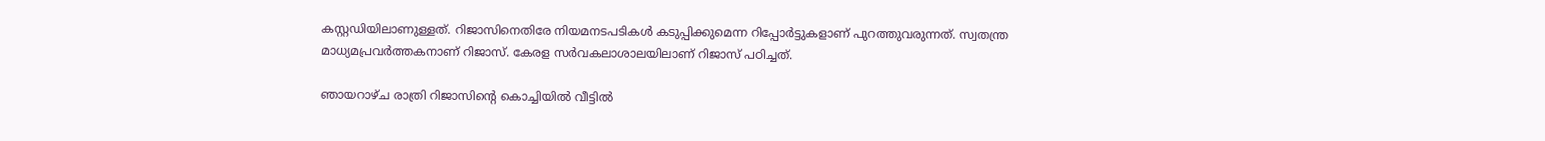കസ്റ്റഡിയിലാണുള്ളത്. റിജാസിനെതിരേ നിയമനടപടികള്‍ കടുപ്പിക്കുമെന്ന റിപ്പോര്‍ട്ടുകളാണ് പുറത്തുവരുന്നത്. സ്വതന്ത്ര മാധ്യമപ്രവര്‍ത്തകനാണ് റിജാസ്. കേരള സര്‍വകലാശാലയിലാണ് റിജാസ് പഠിച്ചത്.

ഞായറാഴ്ച രാത്രി റിജാസിന്റെ കൊച്ചിയില്‍ വീട്ടില്‍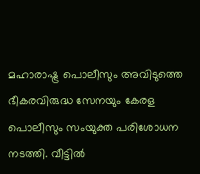മഹാരാഷ്ട്ര പൊലീസും അവിടുത്തെ ഭീകരവിരുദ്ധ സേനയും കേരള പൊലീസും സംയുക്ത പരിശോധന നടത്തി. വീട്ടില്‍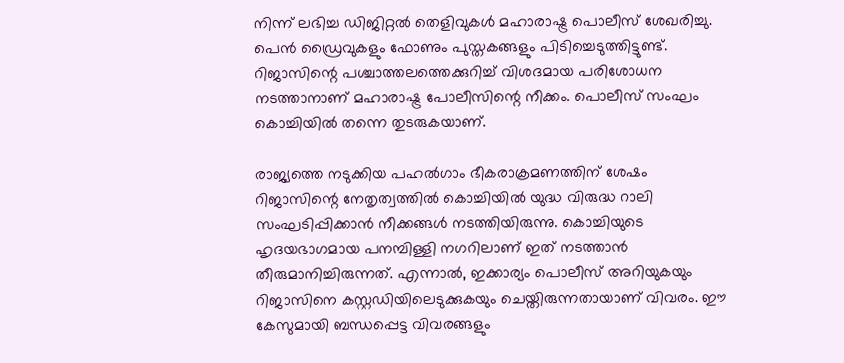നിന്ന് ലഭിച്ച ഡിജിറ്റല്‍ തെളിവുകള്‍ മഹാരാഷ്ട്ര പൊലീസ് ശേഖരിച്ചു. പെന്‍ ഡ്രൈവുകളും ഫോണും പുസ്തകങ്ങളും പിടിച്ചെടുത്തിട്ടുണ്ട്. റിജാസിന്റെ പശ്ചാത്തലത്തെക്കുറിച്ച് വിശദമായ പരിശോധന നടത്താനാണ് മഹാരാഷ്ട്ര പോലീസിന്റെ നീക്കം. പൊലീസ് സംഘം കൊച്ചിയില്‍ തന്നെ തുടരുകയാണ്.

രാജ്യത്തെ നടുക്കിയ പഹല്‍ഗാം ഭീകരാക്രമണത്തിന് ശേഷം റിജാസിന്റെ നേതൃത്വത്തില്‍ കൊച്ചിയില്‍ യുദ്ധ വിരുദ്ധ റാലി സംഘടിപ്പിക്കാന്‍ നീക്കങ്ങള്‍ നടത്തിയിരുന്നു. കൊച്ചിയുടെ ഹൃദയഭാഗമായ പനമ്പിള്ളി നഗറിലാണ് ഇത് നടത്താന്‍ തീരുമാനിച്ചിരുന്നത്. എന്നാല്‍, ഇക്കാര്യം പൊലീസ് അറിയുകയും റിജാസിനെ കസ്റ്റഡിയിലെടുക്കുകയും ചെയ്തിരുന്നതായാണ് വിവരം. ഈ കേസുമായി ബന്ധപ്പെട്ട വിവരങ്ങളും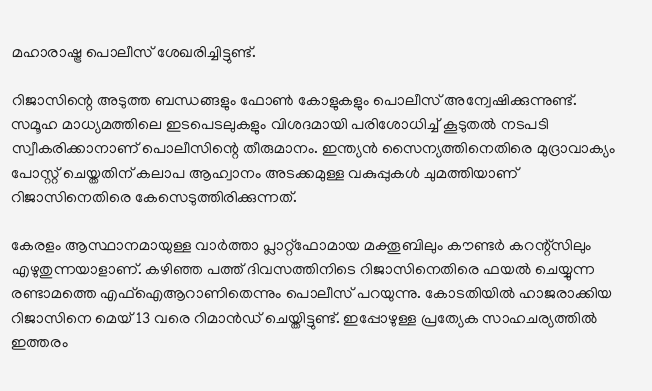മഹാരാഷ്ട്ര പൊലീസ് ശേഖരിച്ചിട്ടുണ്ട്.

റിജാസിന്റെ അടുത്ത ബന്ധങ്ങളും ഫോണ്‍ കോളുകളും പൊലീസ് അന്വേഷിക്കുന്നുണ്ട്. സമൂഹ മാധ്യമത്തിലെ ഇടപെടലുകളും വിശദമായി പരിശോധിച്ച് കൂടുതല്‍ നടപടി സ്വീകരിക്കാനാണ് പൊലീസിന്റെ തീരുമാനം. ഇന്ത്യന്‍ സൈന്യത്തിനെതിരെ മുദ്രാവാക്യം പോസ്റ്റ് ചെയ്തതിന് കലാപ ആഹ്വാനം അടക്കമുള്ള വകുപ്പുകള്‍ ചുമത്തിയാണ് റിജാസിനെതിരെ കേസെടുത്തിരിക്കുന്നത്.

കേരളം ആസ്ഥാനമായുള്ള വാര്‍ത്താ പ്ലാറ്റ്‌ഫോമായ മക്തൂബിലും കൗണ്ടര്‍ കറന്റ്‌സിലും എഴുതുന്നയാളാണ്. കഴിഞ്ഞ പത്ത് ദിവസത്തിനിടെ റിജാസിനെതിരെ ഫയല്‍ ചെയ്യുന്ന രണ്ടാമത്തെ എഫ്ഐആറാണിതെന്നും പൊലീസ് പറയുന്നു. കോടതിയില്‍ ഹാജരാക്കിയ റിജാസിനെ മെയ് 13 വരെ റിമാന്‍ഡ് ചെയ്തിട്ടുണ്ട്. ഇപ്പോഴുള്ള പ്രത്യേക സാഹചര്യത്തില്‍ ഇത്തരം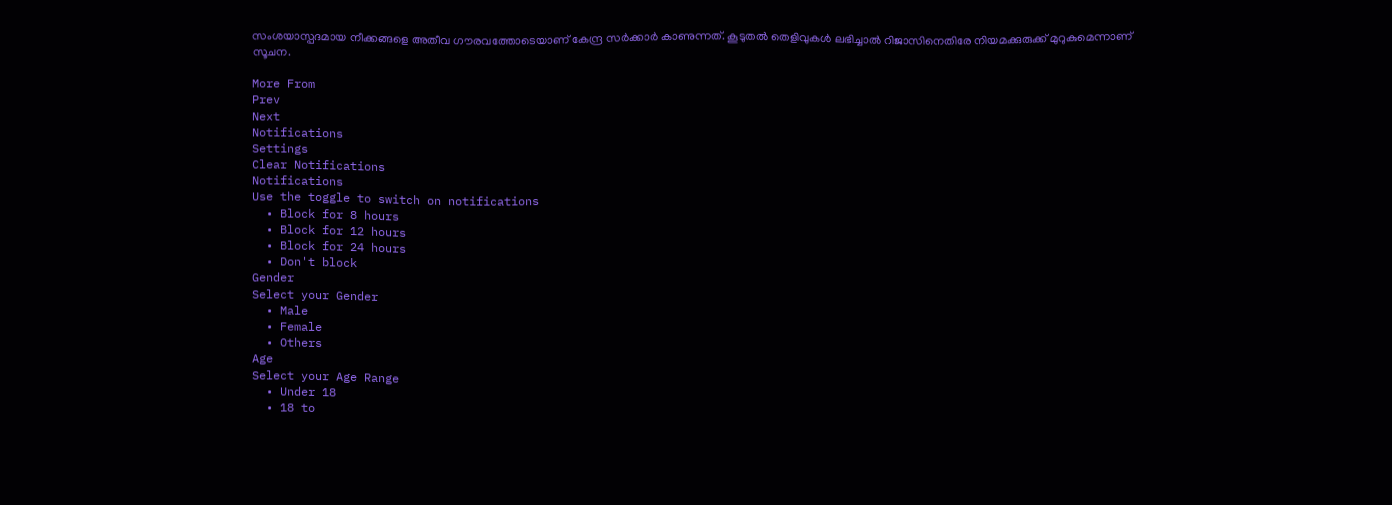സംശയാസ്പദമായ നീക്കങ്ങളെ അതീവ ഗൗരവത്തോടെയാണ് കേന്ദ്ര സര്‍ക്കാര്‍ കാണുന്നത്. കൂടുതല്‍ തെളിവുകള്‍ ലഭിച്ചാല്‍ റിജാസിനെതിരേ നിയമക്കുരുക്ക് മുറുകുമെന്നാണ് സൂചന.

More From
Prev
Next
Notifications
Settings
Clear Notifications
Notifications
Use the toggle to switch on notifications
  • Block for 8 hours
  • Block for 12 hours
  • Block for 24 hours
  • Don't block
Gender
Select your Gender
  • Male
  • Female
  • Others
Age
Select your Age Range
  • Under 18
  • 18 to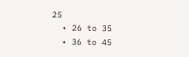25
  • 26 to 35
  • 36 to 45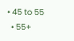• 45 to 55
  • 55+